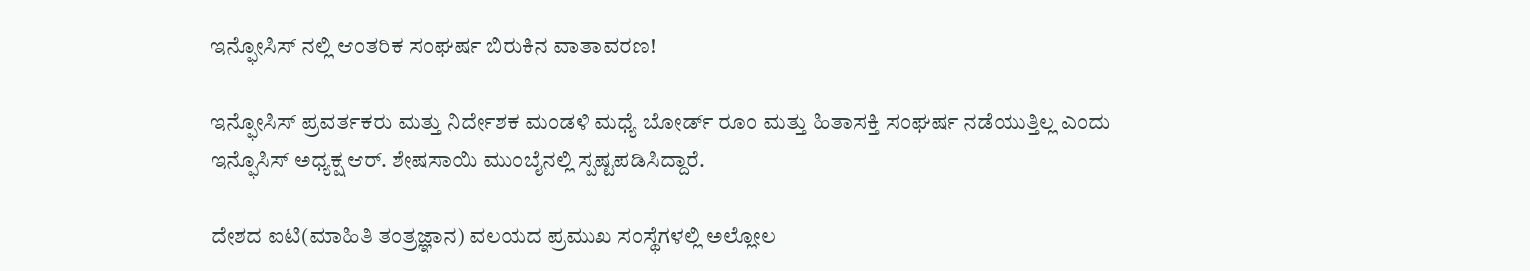ಇನ್ಫೋಸಿಸ್ ನಲ್ಲಿ ಆಂತರಿಕ ಸಂಘರ್ಷ ಬಿರುಕಿನ ವಾತಾವರಣ!

ಇನ್ಫೋಸಿಸ್ ಪ್ರವರ್ತಕರು ಮತ್ತು ನಿರ್ದೇಶಕ ಮಂಡಳಿ ಮಧ್ಯೆ ಬೋರ್ಡ್‌ ರೂಂ ಮತ್ತು ಹಿತಾಸಕ್ತಿ ಸಂಘರ್ಷ ನಡೆಯುತ್ತಿಲ್ಲ ಎಂದು ಇನ್ಫೊಸಿಸ್ ಅಧ್ಯಕ್ಷ ಆರ್‌. ಶೇಷಸಾಯಿ ಮುಂಬೈನಲ್ಲಿ ಸ್ಪಷ್ಟಪಡಿಸಿದ್ದಾರೆ.

ದೇಶದ ಐಟಿ(ಮಾಹಿತಿ ತಂತ್ರಜ್ಞಾನ) ವಲಯದ ಪ್ರಮುಖ ಸಂಸ್ಥೆಗಳಲ್ಲಿ ಅಲ್ಲೋಲ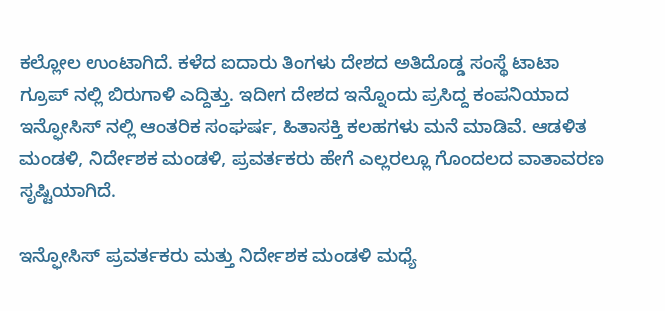ಕಲ್ಲೋಲ ಉಂಟಾಗಿದೆ. ಕಳೆದ ಐದಾರು ತಿಂಗಳು ದೇಶದ ಅತಿದೊಡ್ಡ ಸಂಸ್ಥೆ ಟಾಟಾ ಗ್ರೂಪ್ ನಲ್ಲಿ ಬಿರುಗಾಳಿ ಎದ್ದಿತ್ತು. ಇದೀಗ ದೇಶದ ಇನ್ನೊಂದು ಪ್ರಸಿದ್ದ ಕಂಪನಿಯಾದ ಇನ್ಫೋಸಿಸ್ ನಲ್ಲಿ ಆಂತರಿಕ ಸಂಘರ್ಷ, ಹಿತಾಸಕ್ತಿ ಕಲಹಗಳು ಮನೆ ಮಾಡಿವೆ. ಆಡಳಿತ ಮಂಡಳಿ, ನಿರ್ದೇಶಕ ಮಂಡಳಿ, ಪ್ರವರ್ತಕರು ಹೇಗೆ ಎಲ್ಲರಲ್ಲೂ ಗೊಂದಲದ ವಾತಾವರಣ ಸೃಷ್ಟಿಯಾಗಿದೆ.

ಇನ್ಫೋಸಿಸ್ ಪ್ರವರ್ತಕರು ಮತ್ತು ನಿರ್ದೇಶಕ ಮಂಡಳಿ ಮಧ್ಯೆ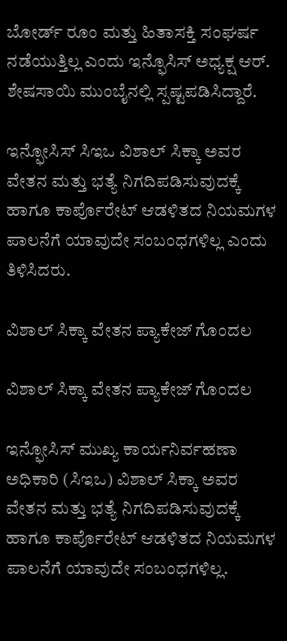ಬೋರ್ಡ್‌ ರೂಂ ಮತ್ತು ಹಿತಾಸಕ್ತಿ ಸಂಘರ್ಷ ನಡೆಯುತ್ತಿಲ್ಲ ಎಂದು ಇನ್ಫೊಸಿಸ್ ಅಧ್ಯಕ್ಷ ಆರ್‌. ಶೇಷಸಾಯಿ ಮುಂಬೈನಲ್ಲಿ ಸ್ಪಷ್ಟಪಡಿಸಿದ್ದಾರೆ.

ಇನ್ಫೋಸಿಸ್ ಸಿಇಒ ವಿಶಾಲ್‌ ಸಿಕ್ಕಾ ಅವರ ವೇತನ ಮತ್ತು ಭತ್ಯೆ ನಿಗದಿಪಡಿಸುವುದಕ್ಕೆ ಹಾಗೂ ಕಾರ್ಪೊರೇಟ್‌ ಆಡಳಿತದ ನಿಯಮಗಳ ಪಾಲನೆಗೆ ಯಾವುದೇ ಸಂಬಂಧಗಳಿಲ್ಲ ಎಂದು ತಿಳಿಸಿದರು.

ವಿಶಾಲ್‌ ಸಿಕ್ಕಾ ವೇತನ ಪ್ಯಾಕೇಜ್ ಗೊಂದಲ

ವಿಶಾಲ್‌ ಸಿಕ್ಕಾ ವೇತನ ಪ್ಯಾಕೇಜ್ ಗೊಂದಲ

ಇನ್ಫೋಸಿಸ್ ಮುಖ್ಯ ಕಾರ್ಯನಿರ್ವಹಣಾ ಅಧಿಕಾರಿ (ಸಿಇಒ) ವಿಶಾಲ್‌ ಸಿಕ್ಕಾ ಅವರ ವೇತನ ಮತ್ತು ಭತ್ಯೆ ನಿಗದಿಪಡಿಸುವುದಕ್ಕೆ ಹಾಗೂ ಕಾರ್ಪೊರೇಟ್‌ ಆಡಳಿತದ ನಿಯಮಗಳ ಪಾಲನೆಗೆ ಯಾವುದೇ ಸಂಬಂಧಗಳಿಲ್ಲ.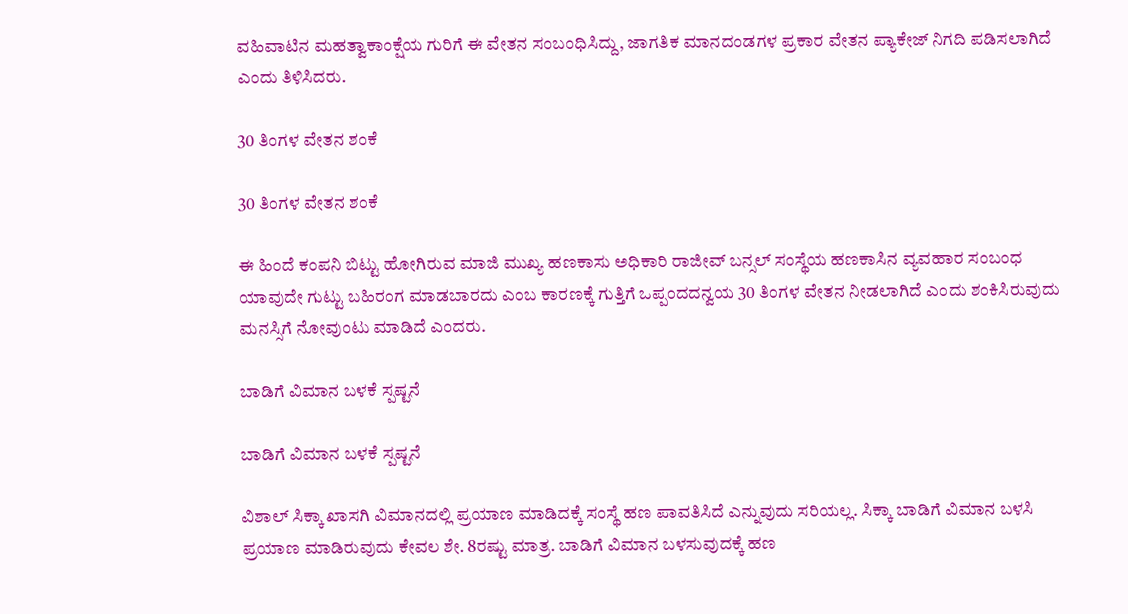ವಹಿವಾಟಿನ ಮಹತ್ವಾಕಾಂಕ್ಷೆಯ ಗುರಿಗೆ ಈ ವೇತನ ಸಂಬಂಧಿಸಿದ್ದು, ಜಾಗತಿಕ ಮಾನದಂಡಗಳ ಪ್ರಕಾರ ವೇತನ ಪ್ಯಾಕೇಜ್‌ ನಿಗದಿ ಪಡಿಸಲಾಗಿದೆ ಎಂದು ತಿಳಿಸಿದರು.

30 ತಿಂಗಳ ವೇತನ ಶಂಕೆ

30 ತಿಂಗಳ ವೇತನ ಶಂಕೆ

ಈ ಹಿಂದೆ ಕಂಪನಿ ಬಿಟ್ಟು ಹೋಗಿರುವ ಮಾಜಿ ಮುಖ್ಯ ಹಣಕಾಸು ಅಧಿಕಾರಿ ರಾಜೀವ್‌ ಬನ್ಸಲ್ ಸಂಸ್ಥೆಯ ಹಣಕಾಸಿನ ವ್ಯವಹಾರ ಸಂಬಂಧ ಯಾವುದೇ ಗುಟ್ಟು ಬಹಿರಂಗ ಮಾಡಬಾರದು ಎಂಬ ಕಾರಣಕ್ಕೆ ಗುತ್ತಿಗೆ ಒಪ್ಪಂದದನ್ವಯ 30 ತಿಂಗಳ ವೇತನ ನೀಡಲಾಗಿದೆ ಎಂದು ಶಂಕಿಸಿರುವುದು ಮನಸ್ಸಿಗೆ ನೋವುಂಟು ಮಾಡಿದೆ ಎಂದರು.

ಬಾಡಿಗೆ ವಿಮಾನ ಬಳಕೆ ಸ್ಪಷ್ಟನೆ

ಬಾಡಿಗೆ ವಿಮಾನ ಬಳಕೆ ಸ್ಪಷ್ಟನೆ

ವಿಶಾಲ್ ಸಿಕ್ಕಾ ಖಾಸಗಿ ವಿಮಾನದಲ್ಲಿ ಪ್ರಯಾಣ ಮಾಡಿದಕ್ಕೆ ಸಂಸ್ಥೆ ಹಣ ಪಾವತಿಸಿದೆ ಎನ್ನುವುದು ಸರಿಯಲ್ಲ. ಸಿಕ್ಕಾ ಬಾಡಿಗೆ ವಿಮಾನ ಬಳಸಿ ಪ್ರಯಾಣ ಮಾಡಿರುವುದು ಕೇವಲ ಶೇ. 8ರಷ್ಟು ಮಾತ್ರ. ಬಾಡಿಗೆ ವಿಮಾನ ಬಳಸುವುದಕ್ಕೆ ಹಣ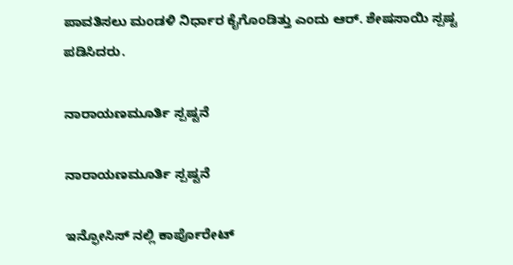ಪಾವತಿಸಲು ಮಂಡಳಿ ನಿರ್ಧಾರ ಕೈಗೊಂಡಿತ್ತು ಎಂದು ಆರ್‌. ಶೇಷಸಾಯಿ ಸ್ಪಷ್ಟ ಪಡಿಸಿದರು.

ನಾರಾಯಣಮೂರ್ತಿ ಸ್ಪಷ್ಟನೆ

ನಾರಾಯಣಮೂರ್ತಿ ಸ್ಪಷ್ಟನೆ

ಇನ್ಫೋಸಿಸ್ ನಲ್ಲಿ ಕಾರ್ಪೊರೇಟ್‌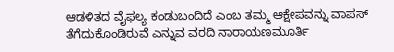ಆಡಳಿತದ ವೈಫಲ್ಯ ಕಂಡುಬಂದಿದೆ ಎಂಬ ತಮ್ಮ ಆಕ್ಷೇಪವನ್ನು ವಾಪಸ್‌ ತೆಗೆದುಕೊಂಡಿರುವೆ ಎನ್ನುವ ವರದಿ ನಾರಾಯಣಮೂರ್ತಿ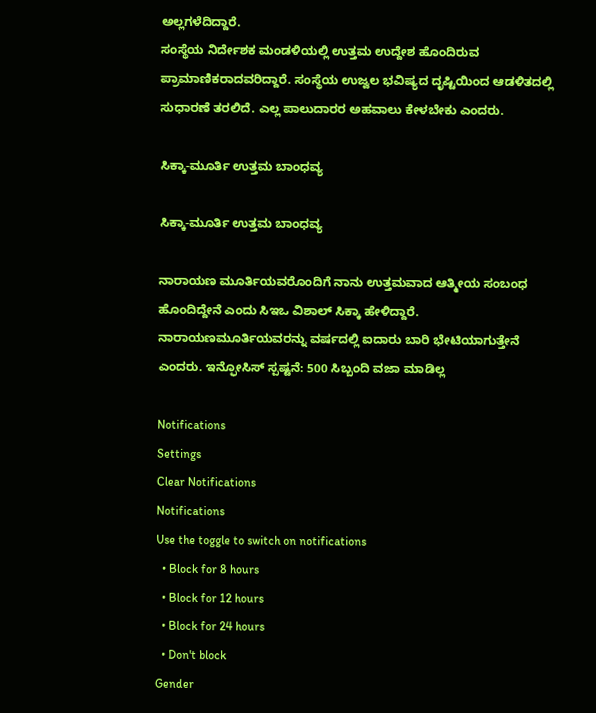ಅಲ್ಲಗಳೆದಿದ್ದಾರೆ.
ಸಂಸ್ಥೆಯ ನಿರ್ದೇಶಕ ಮಂಡಳಿಯಲ್ಲಿ ಉತ್ತಮ ಉದ್ದೇಶ ಹೊಂದಿರುವ ಪ್ರಾಮಾಣಿಕರಾದವರಿದ್ದಾರೆ. ಸಂಸ್ಥೆಯ ಉಜ್ವಲ ಭವಿಷ್ಯದ ದೃಷ್ಟಿಯಿಂದ ಆಡಳಿತದಲ್ಲಿ ಸುಧಾರಣೆ ತರಲಿದೆ. ಎಲ್ಲ ಪಾಲುದಾರರ ಅಹವಾಲು ಕೇಳಬೇಕು ಎಂದರು.

ಸಿಕ್ಕಾ-ಮೂರ್ತಿ ಉತ್ತಮ ಬಾಂಧವ್ಯ

ಸಿಕ್ಕಾ-ಮೂರ್ತಿ ಉತ್ತಮ ಬಾಂಧವ್ಯ

ನಾರಾಯಣ ಮೂರ್ತಿಯವರೊಂದಿಗೆ ನಾನು ಉತ್ತಮವಾದ ಆತ್ಮೀಯ ಸಂಬಂಧ ಹೊಂದಿದ್ದೇನೆ ಎಂದು ಸಿಇಒ ವಿಶಾಲ್‌ ಸಿಕ್ಕಾ ಹೇಳಿದ್ದಾರೆ.
ನಾರಾಯಣಮೂರ್ತಿಯವರನ್ನು ವರ್ಷದಲ್ಲಿ ಐದಾರು ಬಾರಿ ಭೇಟಿಯಾಗುತ್ತೇನೆ ಎಂದರು. ಇನ್ಫೋಸಿಸ್ ಸ್ಪಷ್ಟನೆ: 500 ಸಿಬ್ಬಂದಿ ವಜಾ ಮಾಡಿಲ್ಲ

Notifications
Settings
Clear Notifications
Notifications
Use the toggle to switch on notifications
  • Block for 8 hours
  • Block for 12 hours
  • Block for 24 hours
  • Don't block
Gender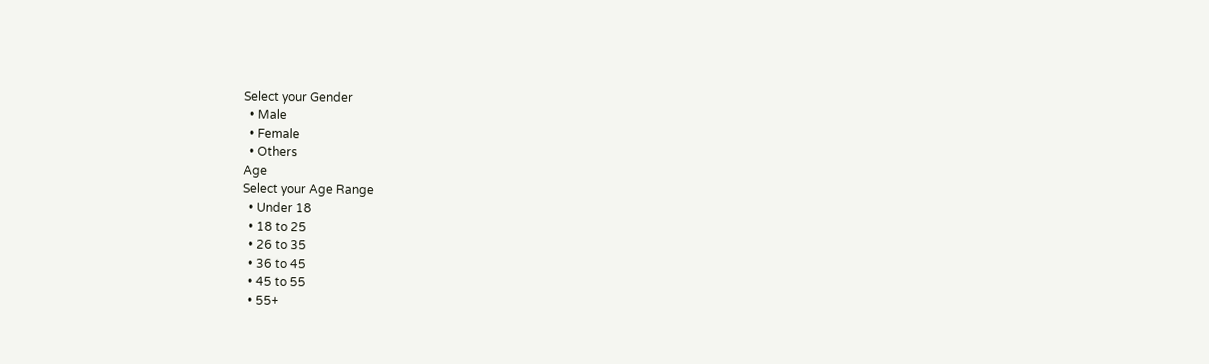Select your Gender
  • Male
  • Female
  • Others
Age
Select your Age Range
  • Under 18
  • 18 to 25
  • 26 to 35
  • 36 to 45
  • 45 to 55
  • 55+